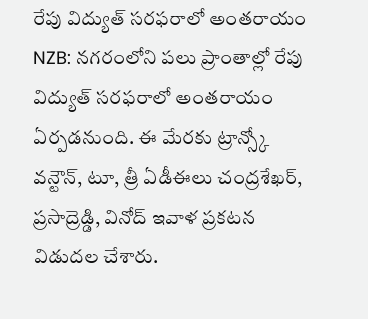రేపు విద్యుత్ సరఫరాలో అంతరాయం
NZB: నగరంలోని పలు ప్రాంతాల్లో రేపు విద్యుత్ సరఫరాలో అంతరాయం ఏర్పడనుంది. ఈ మేరకు ట్రాన్స్కో వన్టౌన్, టూ, త్రీ ఏడీఈలు చంద్రశేఖర్, ప్రసాద్రెడ్డి, వినోద్ ఇవాళ ప్రకటన విడుదల చేశారు.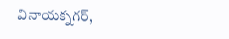వినాయక్నగర్,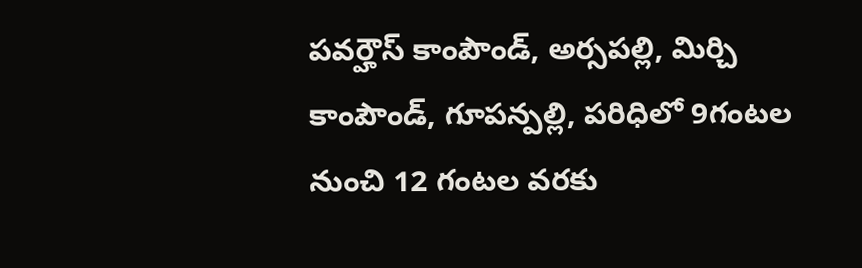పవర్హౌస్ కాంపౌండ్, అర్సపల్లి, మిర్చి కాంపౌండ్, గూపన్పల్లి, పరిధిలో 9గంటల నుంచి 12 గంటల వరకు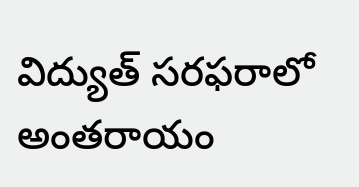విద్యుత్ సరఫరాలో అంతరాయం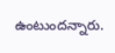ఉంటుందన్నారు.